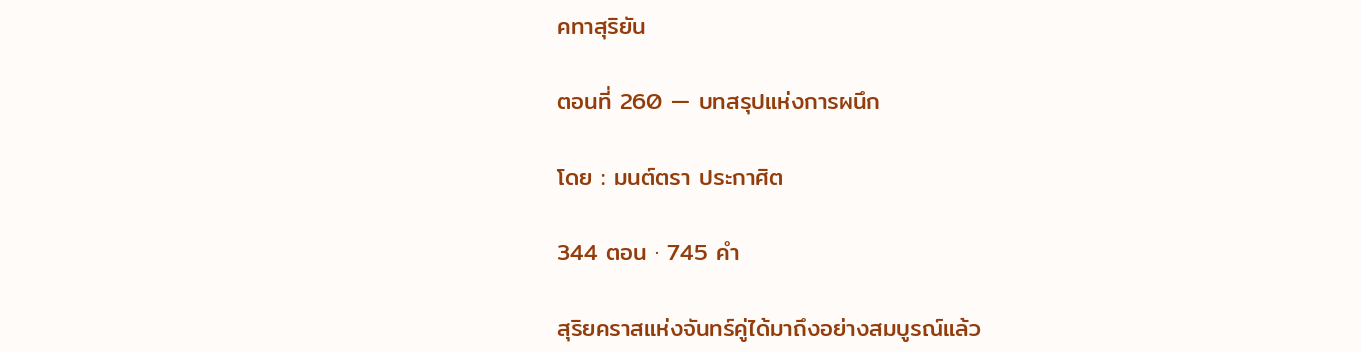คทาสุริยัน

ตอนที่ 260 — บทสรุปแห่งการผนึก

โดย : มนต์ตรา ประกาศิต

344 ตอน · 745 คำ

สุริยคราสแห่งจันทร์คู่ได้มาถึงอย่างสมบูรณ์แล้ว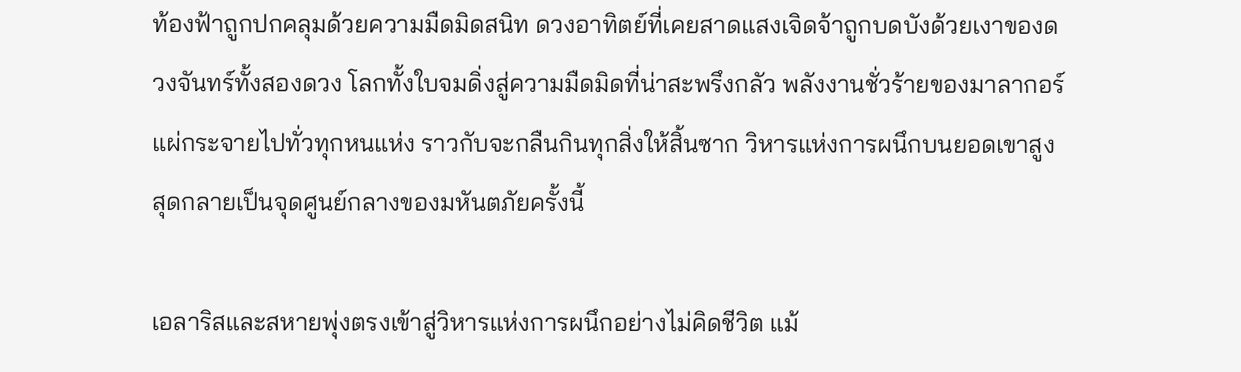ท้องฟ้าถูกปกคลุมด้วยความมืดมิดสนิท ดวงอาทิตย์ที่เคยสาดแสงเจิดจ้าถูกบดบังด้วยเงาของดวงจันทร์ทั้งสองดวง โลกทั้งใบจมดิ่งสู่ความมืดมิดที่น่าสะพรึงกลัว พลังงานชั่วร้ายของมาลากอร์แผ่กระจายไปทั่วทุกหนแห่ง ราวกับจะกลืนกินทุกสิ่งให้สิ้นซาก วิหารแห่งการผนึกบนยอดเขาสูงสุดกลายเป็นจุดศูนย์กลางของมหันตภัยครั้งนี้

เอลาริสและสหายพุ่งตรงเข้าสู่วิหารแห่งการผนึกอย่างไม่คิดชีวิต แม้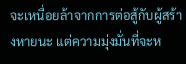จะเหนื่อยล้าจากการต่อสู้กับผู้สร้างหายนะ ‌แต่ความมุ่งมั่นที่จะห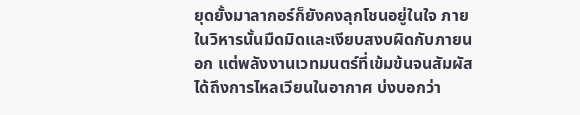ยุดยั้งมาลากอร์ก็ยังคงลุกโชนอยู่ในใจ ภายในวิหารนั้นมืดมิดและเงียบสงบผิดกับภายนอก แต่พลังงานเวทมนตร์ที่เข้มข้นจนสัมผัสได้ถึงการไหลเวียนในอากาศ บ่งบอกว่า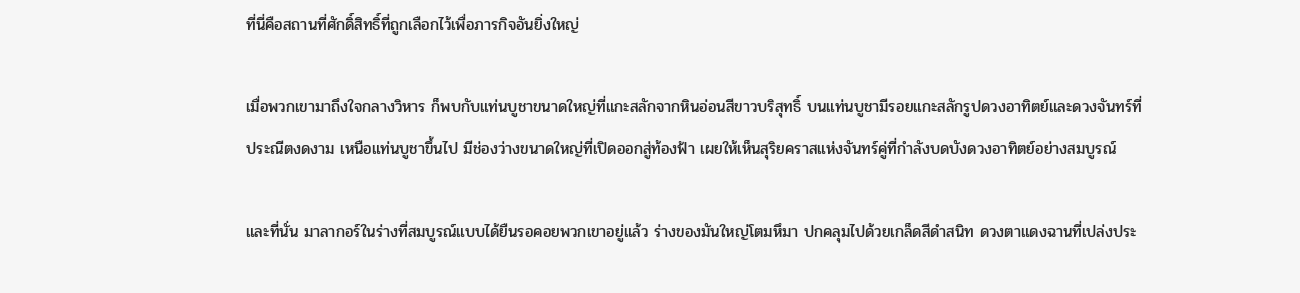ที่นี่คือสถานที่ศักดิ์สิทธิ์ที่ถูกเลือกไว้เพื่อภารกิจอันยิ่งใหญ่

เมื่อพวกเขามาถึงใจกลางวิหาร ก็พบกับแท่นบูชาขนาดใหญ่ที่แกะสลักจากหินอ่อนสีขาวบริสุทธิ์ บนแท่นบูชามีรอยแกะสลักรูปดวงอาทิตย์และดวงจันทร์ที่ประณีตงดงาม เหนือแท่นบูชาขึ้นไป มีช่องว่างขนาดใหญ่ที่เปิดออกสู่ท้องฟ้า เผยให้เห็นสุริยคราสแห่งจันทร์คู่ที่กำลังบดบังดวงอาทิตย์อย่างสมบูรณ์

และที่นั่น มาลากอร์ในร่างที่สมบูรณ์แบบได้ยืนรอคอยพวกเขาอยู่แล้ว ร่างของมันใหญ่โตมหึมา ปกคลุมไปด้วยเกล็ดสีดำสนิท ดวงตาแดงฉานที่เปล่งประ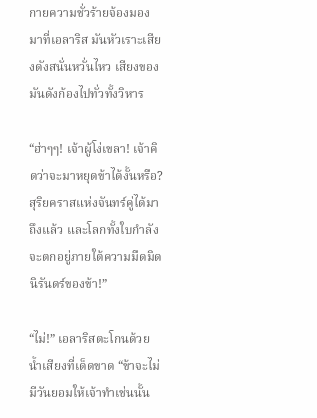กายความชั่วร้ายจ้องมองมาที่เอลาริส มันหัวเราะเสียงดังสนั่นหวั่นไหว เสียงของมันดังก้องไปทั่วทั้งวิหาร

“ฮ่าๆๆ! เจ้าผู้โง่เขลา! เจ้าคิดว่าจะมาหยุดข้าได้งั้นหรือ? สุริยคราสแห่งจันทร์คู่ได้มาถึงแล้ว และโลกทั้งใบกำลังจะตกอยู่ภายใต้ความมืดมิดนิรันดร์ของข้า!”

“ไม่!” เอลาริสตะโกนด้วยน้ำเสียงที่เด็ดขาด “ข้าจะไม่มีวันยอมให้เจ้าทำเช่นนั้น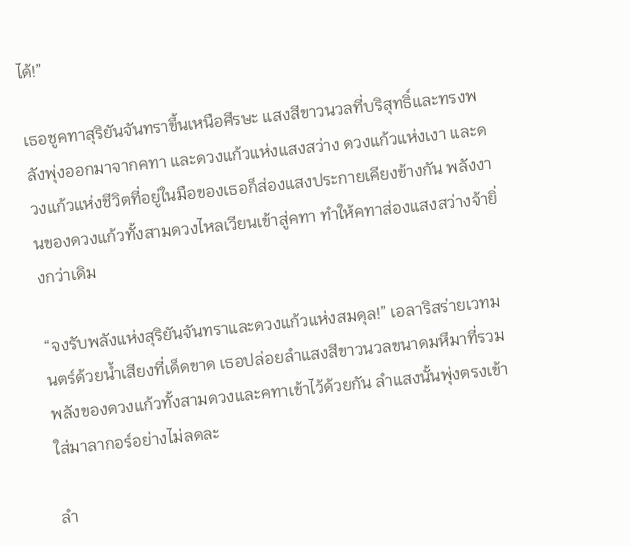ได้!”

เธอชูคทาสุริยันจันทราขึ้นเหนือศีรษะ แสงสีขาวนวลที่บริสุทธิ์และทรงพลังพุ่งออกมาจากคทา และดวงแก้วแห่งแสงสว่าง ดวงแก้วแห่งเงา ‌และดวงแก้วแห่งชีวิตที่อยู่ในมือของเธอก็ส่องแสงประกายเคียงข้างกัน พลังงานของดวงแก้วทั้งสามดวงไหลเวียนเข้าสู่คทา ทำให้คทาส่องแสงสว่างจ้ายิ่งกว่าเดิม

“จงรับพลังแห่งสุริยันจันทราและดวงแก้วแห่งสมดุล!” เอลาริสร่ายเวทมนตร์ด้วยน้ำเสียงที่เด็ดขาด เธอปล่อยลำแสงสีขาวนวลขนาดมหึมาที่รวมพลังของดวงแก้วทั้งสามดวงและคทาเข้าไว้ด้วยกัน ลำแสงนั้นพุ่งตรงเข้าใส่มาลากอร์อย่างไม่ลดละ

ลำ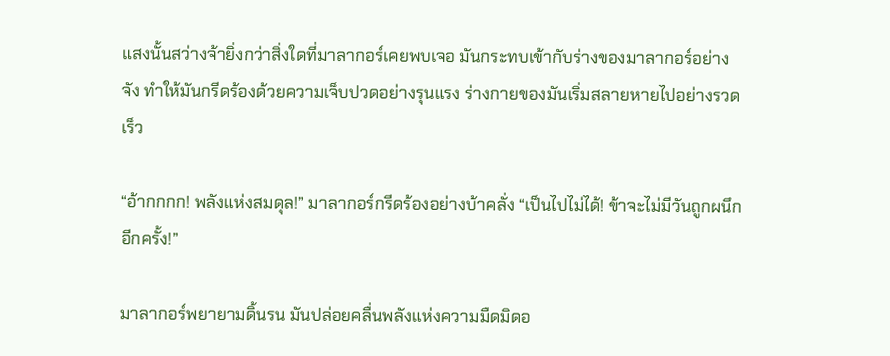แสงนั้นสว่างจ้ายิ่งกว่าสิ่งใดที่มาลากอร์เคยพบเจอ มันกระทบเข้ากับร่างของมาลากอร์อย่างจัง ทำให้มันกรีดร้องด้วยความเจ็บปวดอย่างรุนแรง ‍ร่างกายของมันเริ่มสลายหายไปอย่างรวดเร็ว

“อ้ากกกก! พลังแห่งสมดุล!” มาลากอร์กรีดร้องอย่างบ้าคลั่ง “เป็นไปไม่ได้! ข้าจะไม่มีวันถูกผนึกอีกครั้ง!”

มาลากอร์พยายามดิ้นรน มันปล่อยคลื่นพลังแห่งความมืดมิดอ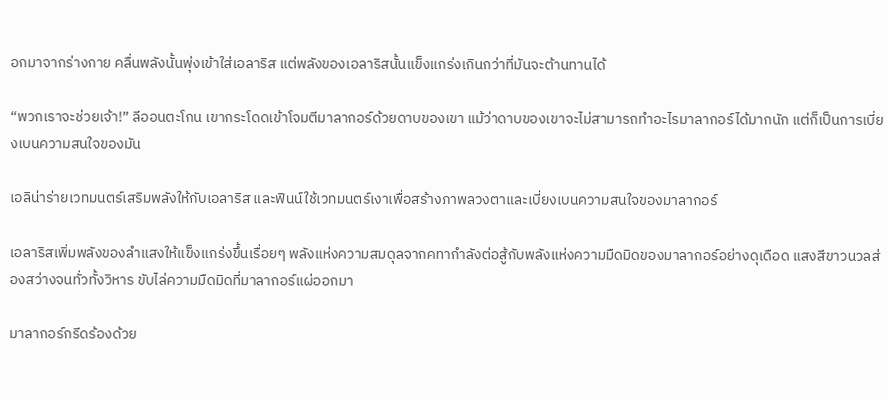อกมาจากร่างกาย คลื่นพลังนั้นพุ่งเข้าใส่เอลาริส แต่พลังของเอลาริสนั้นแข็งแกร่งเกินกว่าที่มันจะต้านทานได้

“พวกเราจะช่วยเจ้า!” ลีออนตะโกน เขากระโดดเข้าโจมตีมาลากอร์ด้วยดาบของเขา แม้ว่าดาบของเขาจะไม่สามารถทำอะไรมาลากอร์ได้มากนัก แต่ก็เป็นการเบี่ยงเบนความสนใจของมัน

เอลิน่าร่ายเวทมนตร์เสริมพลังให้กับเอลาริส และฟินน์ใช้เวทมนตร์เงาเพื่อสร้างภาพลวงตาและเบี่ยงเบนความสนใจของมาลากอร์

เอลาริสเพิ่มพลังของลำแสงให้แข็งแกร่งขึ้นเรื่อยๆ พลังแห่งความสมดุลจากคทากำลังต่อสู้กับพลังแห่งความมืดมิดของมาลากอร์อย่างดุเดือด แสงสีขาวนวลส่องสว่างจนทั่วทั้งวิหาร ขับไล่ความมืดมิดที่มาลากอร์แผ่ออกมา

มาลากอร์กรีดร้องด้วย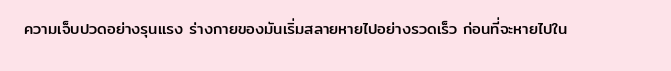ความเจ็บปวดอย่างรุนแรง ร่างกายของมันเริ่มสลายหายไปอย่างรวดเร็ว ก่อนที่จะหายไปใน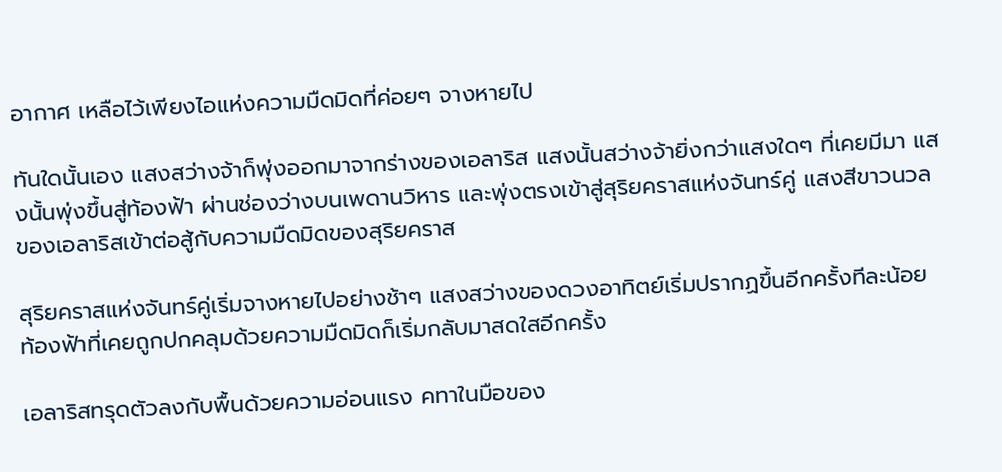อากาศ เหลือไว้เพียงไอแห่งความมืดมิดที่ค่อยๆ จางหายไป

ทันใดนั้นเอง แสงสว่างจ้าก็พุ่งออกมาจากร่างของเอลาริส แสงนั้นสว่างจ้ายิ่งกว่าแสงใดๆ ที่เคยมีมา แสงนั้นพุ่งขึ้นสู่ท้องฟ้า ผ่านช่องว่างบนเพดานวิหาร และพุ่งตรงเข้าสู่สุริยคราสแห่งจันทร์คู่ แสงสีขาวนวลของเอลาริสเข้าต่อสู้กับความมืดมิดของสุริยคราส

สุริยคราสแห่งจันทร์คู่เริ่มจางหายไปอย่างช้าๆ แสงสว่างของดวงอาทิตย์เริ่มปรากฏขึ้นอีกครั้งทีละน้อย ท้องฟ้าที่เคยถูกปกคลุมด้วยความมืดมิดก็เริ่มกลับมาสดใสอีกครั้ง

เอลาริสทรุดตัวลงกับพื้นด้วยความอ่อนแรง คทาในมือของ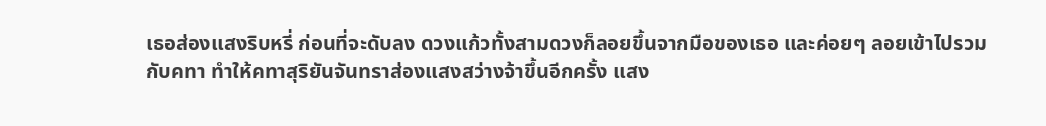เธอส่องแสงริบหรี่ ก่อนที่จะดับลง ดวงแก้วทั้งสามดวงก็ลอยขึ้นจากมือของเธอ และค่อยๆ ลอยเข้าไปรวมกับคทา ทำให้คทาสุริยันจันทราส่องแสงสว่างจ้าขึ้นอีกครั้ง แสง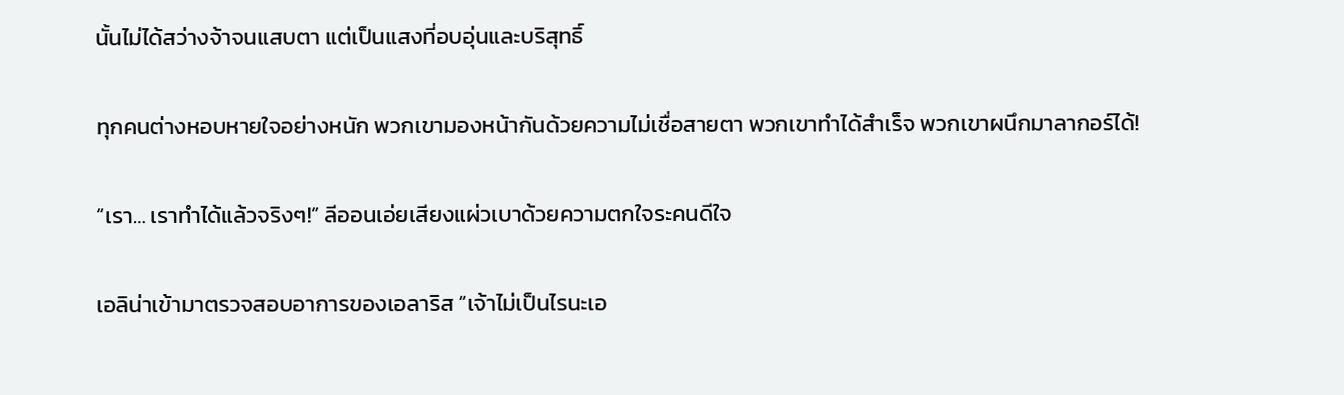นั้นไม่ได้สว่างจ้าจนแสบตา แต่เป็นแสงที่อบอุ่นและบริสุทธิ์

ทุกคนต่างหอบหายใจอย่างหนัก พวกเขามองหน้ากันด้วยความไม่เชื่อสายตา พวกเขาทำได้สำเร็จ พวกเขาผนึกมาลากอร์ได้!

“เรา… เราทำได้แล้วจริงๆ!” ลีออนเอ่ยเสียงแผ่วเบาด้วยความตกใจระคนดีใจ

เอลิน่าเข้ามาตรวจสอบอาการของเอลาริส “เจ้าไม่เป็นไรนะเอ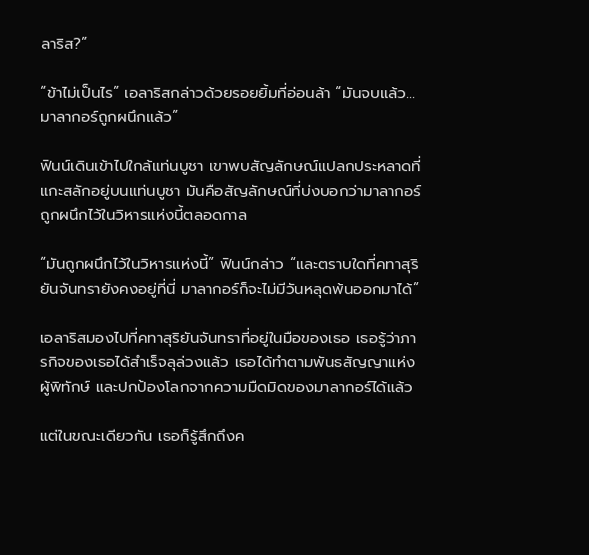ลาริส?”

“ข้าไม่เป็นไร” เอลาริสกล่าวด้วยรอยยิ้มที่อ่อนล้า “มันจบแล้ว… มาลากอร์ถูกผนึกแล้ว”

ฟินน์เดินเข้าไปใกล้แท่นบูชา เขาพบสัญลักษณ์แปลกประหลาดที่แกะสลักอยู่บนแท่นบูชา มันคือสัญลักษณ์ที่บ่งบอกว่ามาลากอร์ถูกผนึกไว้ในวิหารแห่งนี้ตลอดกาล

“มันถูกผนึกไว้ในวิหารแห่งนี้” ฟินน์กล่าว “และตราบใดที่คทาสุริยันจันทรายังคงอยู่ที่นี่ มาลากอร์ก็จะไม่มีวันหลุดพ้นออกมาได้”

เอลาริสมองไปที่คทาสุริยันจันทราที่อยู่ในมือของเธอ เธอรู้ว่าภารกิจของเธอได้สำเร็จลุล่วงแล้ว เธอได้ทำตามพันธสัญญาแห่งผู้พิทักษ์ และปกป้องโลกจากความมืดมิดของมาลากอร์ได้แล้ว

แต่ในขณะเดียวกัน เธอก็รู้สึกถึงค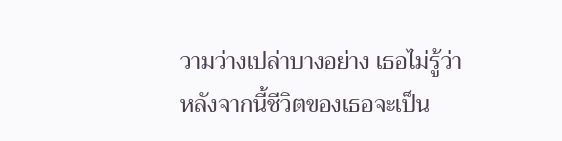วามว่างเปล่าบางอย่าง เธอไม่รู้ว่าหลังจากนี้ชีวิตของเธอจะเป็น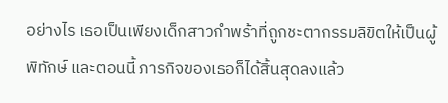อย่างไร เธอเป็นเพียงเด็กสาวกำพร้าที่ถูกชะตากรรมลิขิตให้เป็นผู้พิทักษ์ และตอนนี้ ภารกิจของเธอก็ได้สิ้นสุดลงแล้ว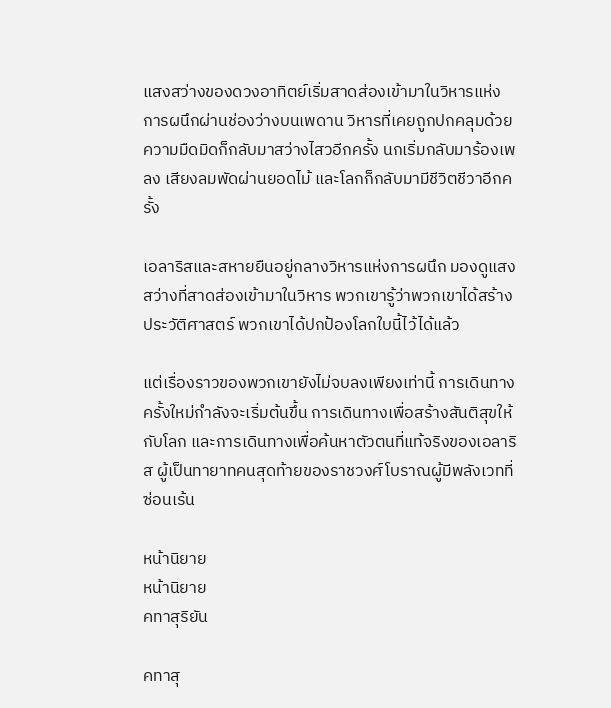แสงสว่างของดวงอาทิตย์เริ่มสาดส่องเข้ามาในวิหารแห่งการผนึกผ่านช่องว่างบนเพดาน วิหารที่เคยถูกปกคลุมด้วยความมืดมิดก็กลับมาสว่างไสวอีกครั้ง นกเริ่มกลับมาร้องเพลง เสียงลมพัดผ่านยอดไม้ และโลกก็กลับมามีชีวิตชีวาอีกครั้ง

เอลาริสและสหายยืนอยู่กลางวิหารแห่งการผนึก มองดูแสงสว่างที่สาดส่องเข้ามาในวิหาร พวกเขารู้ว่าพวกเขาได้สร้างประวัติศาสตร์ พวกเขาได้ปกป้องโลกใบนี้ไว้ได้แล้ว

แต่เรื่องราวของพวกเขายังไม่จบลงเพียงเท่านี้ การเดินทางครั้งใหม่กำลังจะเริ่มต้นขึ้น การเดินทางเพื่อสร้างสันติสุขให้กับโลก และการเดินทางเพื่อค้นหาตัวตนที่แท้จริงของเอลาริส ผู้เป็นทายาทคนสุดท้ายของราชวงศ์โบราณผู้มีพลังเวทที่ซ่อนเร้น

หน้านิยาย
หน้านิยาย
คทาสุริยัน

คทาสุ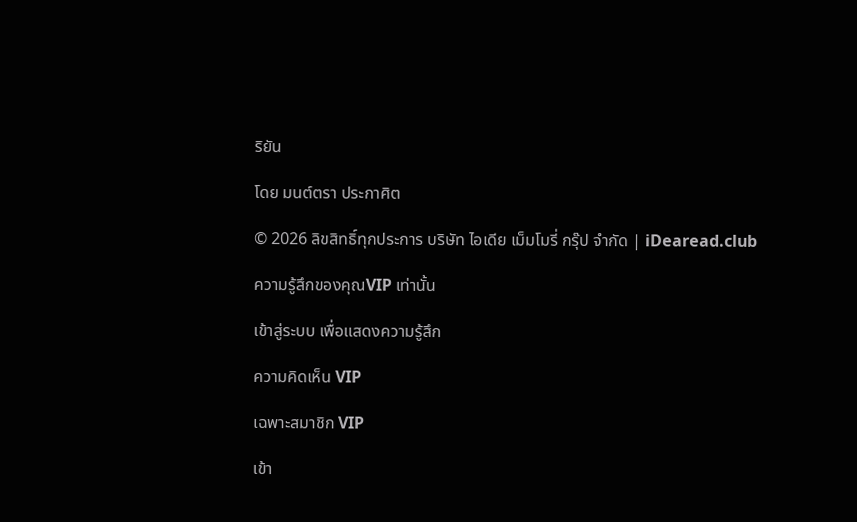ริยัน

โดย มนต์ตรา ประกาศิต

© 2026 ลิขสิทธิ์ทุกประการ บริษัท ไอเดีย เม็มโมรี่ กรุ๊ป จำกัด | iDearead.club

ความรู้สึกของคุณVIP เท่านั้น

เข้าสู่ระบบ เพื่อแสดงความรู้สึก

ความคิดเห็น VIP

เฉพาะสมาชิก VIP

เข้า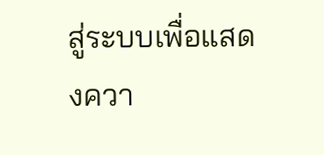สู่ระบบเพื่อแสดงควา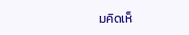มคิดเห็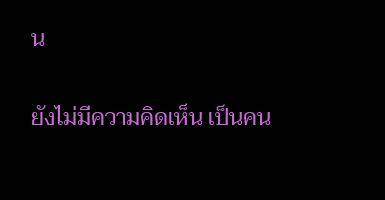น

ยังไม่มีความคิดเห็น เป็นคน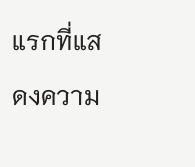แรกที่แสดงความ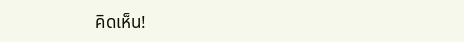คิดเห็น!